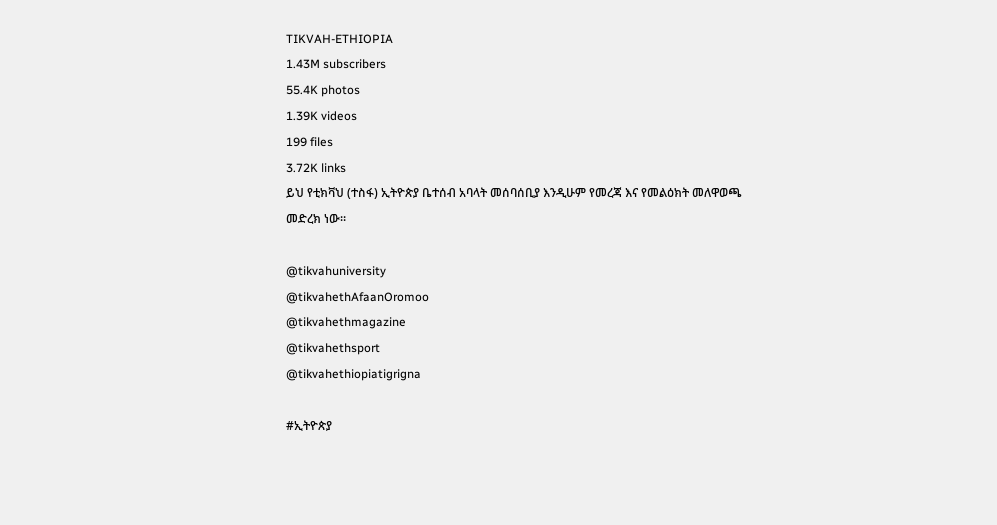TIKVAH-ETHIOPIA
1.43M subscribers
55.4K photos
1.39K videos
199 files
3.72K links
ይህ የቲክቫህ (ተስፋ) ኢትዮጵያ ቤተሰብ አባላት መሰባሰቢያ እንዲሁም የመረጃ እና የመልዕክት መለዋወጫ መድረክ ነው።

@tikvahuniversity
@tikvahethAfaanOromoo
@tikvahethmagazine
@tikvahethsport
@tikvahethiopiatigrigna

#ኢትዮጵያ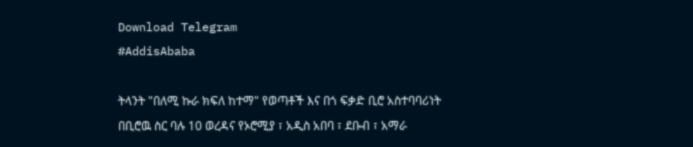Download Telegram
#AddisAbaba

ትላንት "በለሚ ኩራ ክፍለ ከተማ" የወጣቶች እና በጎ ፍቃድ ቢሮ አስተባባሪነት በቢሮዉ ስር ባሉ 10 ወረዳና የኦሮሚያ ፣ አዲስ አበባ ፣ ደቡብ ፣ አማራ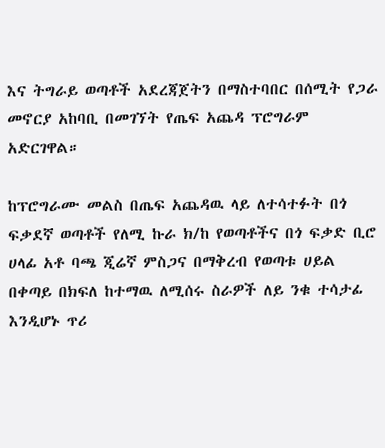እና ትግራይ ወጣቶች አደረጃጀትን በማስተባበር በሰሚት የጋራ መኖርያ አከባቢ በመገኘት የጤፍ አጨዳ ፕሮግራም አድርገዋል።

ከፕሮግራሙ መልስ በጤፍ አጨዳዉ ላይ ለተሳተፉት በጎ ፍቃደኛ ወጣቶች የለሚ ኩራ ክ/ከ የወጣቶችና በጎ ፍቃድ ቢሮ ሀላፊ አቶ ባጫ ጂሬኛ ምስጋና በማቅረብ የወጣቱ ሀይል በቀጣይ በክፍለ ከተማዉ ለሚሰሩ ስራዎች ለይ ንቁ ተሳታፊ እንዲሆኑ ጥሪ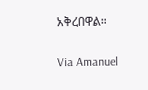አቅረበዋል።

Via Amanuel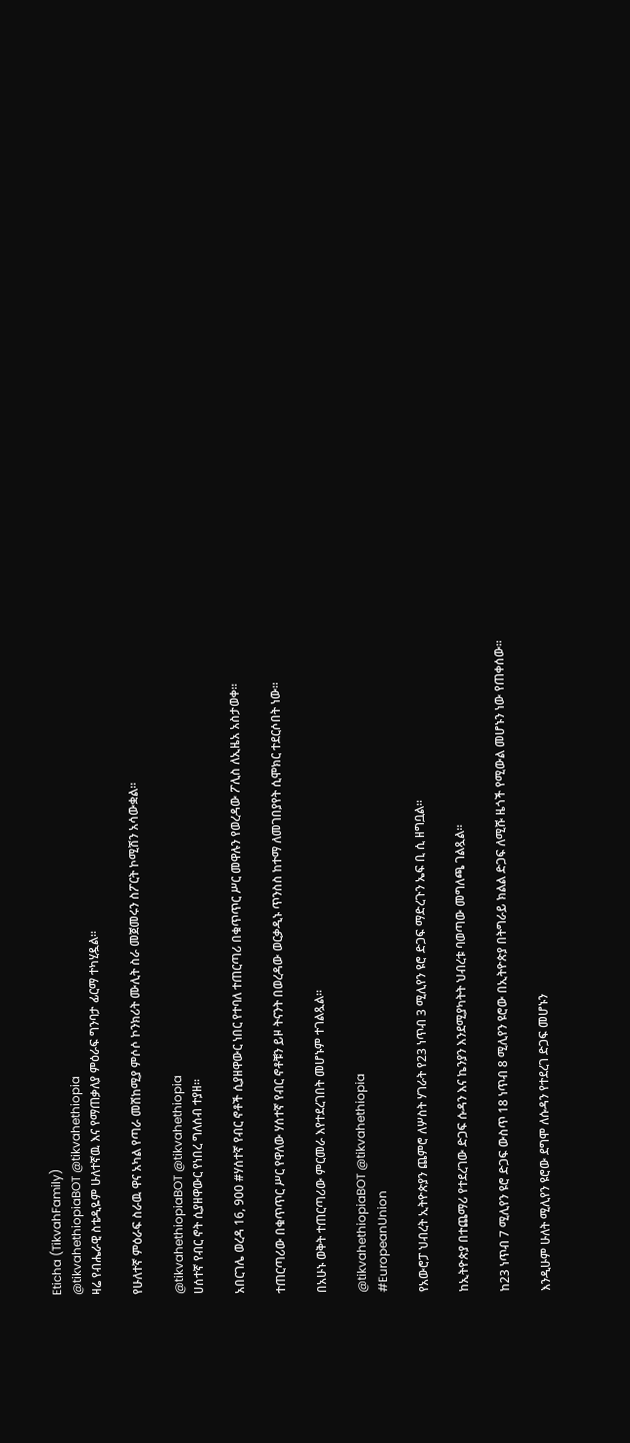Eticha (TikvahFamily)
@tikvahethiopiaBOT @tikvahethiopia
ዛሬ የብሔራዊ ስቴዲዬም ሁለተኛዉ እና የማጠቃለያ ምዕራፍ ግንባታ ፊርማ ተካሂዷል።

የሁለተኛ ምዕራፍ ስራዉ ዋና አካል የጣራ መሸከሚያ ምሶሶ ኮንክሪት ሙሊት ስራ መጀመሩን ስፖርት ኮሚሽን አሳውቋል።

@tikvahethiopiaBOT @tikvahethiopia
ሀሰተኛ የብር ኖት ሲያዘዋውር የነበረ ግለሰብ ተያዘ።

አበርገሌ ወረዳ 16, 900 #ሃሰተኛ የብር ኖቶች ሲያዘዋውር ነበር የተባለ ተጠርጣሪ በቁጥጥር ሥር መዋሉን የወረዳው ፖሊስ ለኢዜአ አስታወቀ።

ተጠርጣሪው በቁጥጥር ሥር የዋለው ሃሰተኛ የብር ኖቶቹን ይዞ ትናንት በወረዳው ወርቃዲኑ ጥንስስ ከተማ ለመገበያየት ሲሞክር ተደርሶበት ነው።

በአሁኑ ወቅት ተጠርጣሪው ምርመራ እየተደረገበት መሆኑም ተገልጿል።

@tikvahethiopiaBOT @tikvahethiopia
#EuropeanUnion

የአውሮፓ ህብረት ኢትዮጵያን ጨምሮ ለሦስት ሃገራት የ23 ነጥብ 3 ሚሊየን ዩሮ ድጋፍ ማድረጉን ኤፍ ቢ ሲ ዘግቧል።

ከኢትዮጵያ በተጨማሪ የተደረገው ድጋፍ ሱዳን እና ኬንያን እንደሚያካትት ህብረቱ ባወጣው መግለጫ ገልጿል፡፡

ከ23 ነጥብ 7 ሚሊየን ዩሮ ድጋፍ ውስጥ 18 ነጥብ 8 ሚሊየን ዩሮው በኢትዮጵያ በትግራይ ክልል ድጋፍ ለሚሹ ዜጎች የሚውል መሆኑን ነው የጠቀሰው፡፡

እንዲሁም ሁለት ሚሊየን ዩሮው ደግሞ ለሱዳን የተደረገ ድጋፍ መሆኑን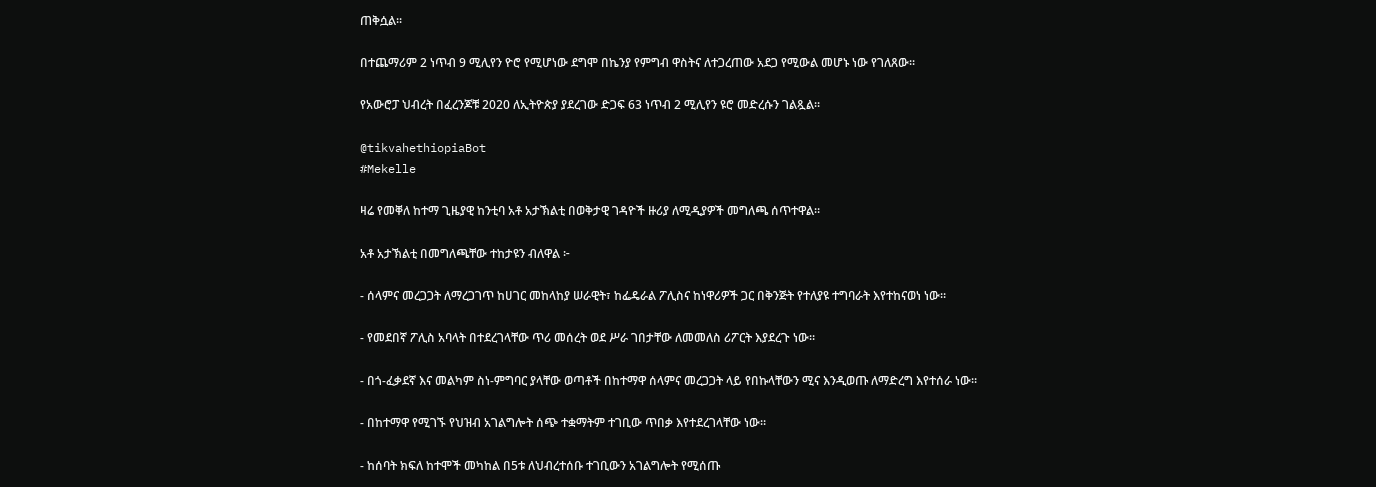ጠቅሷል፡፡

በተጨማሪም 2 ነጥብ 9 ሚሊየን ዮሮ የሚሆነው ደግሞ በኬንያ የምግብ ዋስትና ለተጋረጠው አደጋ የሚውል መሆኑ ነው የገለጸው፡፡

የአውሮፓ ህብረት በፈረንጆቹ 2020 ለኢትዮጵያ ያደረገው ድጋፍ 63 ነጥብ 2 ሚሊየን ዩሮ መድረሱን ገልጿል፡፡

@tikvahethiopiaBot
#Mekelle

ዛሬ የመቐለ ከተማ ጊዜያዊ ከንቲባ አቶ አታኽልቲ በወቅታዊ ገዳዮች ዙሪያ ለሚዲያዎች መግለጫ ሰጥተዋል።

አቶ አታኽልቲ በመግለጫቸው ተከታዩን ብለዋል ፦

- ሰላምና መረጋጋት ለማረጋገጥ ከሀገር መከላከያ ሠራዊት፣ ከፌዴራል ፖሊስና ከነዋሪዎች ጋር በቅንጅት የተለያዩ ተግባራት እየተከናወነ ነው።

- የመደበኛ ፖሊስ አባላት በተደረገላቸው ጥሪ መሰረት ወደ ሥራ ገበታቸው ለመመለስ ሪፖርት እያደረጉ ነው።

- በጎ-ፈቃደኛ እና መልካም ስነ-ምግባር ያላቸው ወጣቶች በከተማዋ ሰላምና መረጋጋት ላይ የበኩላቸውን ሚና እንዲወጡ ለማድረግ እየተሰራ ነው።

- በከተማዋ የሚገኙ የህዝብ አገልግሎት ሰጭ ተቋማትም ተገቢው ጥበቃ እየተደረገላቸው ነው።

- ከሰባት ክፍለ ከተሞች መካከል በ5ቱ ለህብረተሰቡ ተገቢውን አገልግሎት የሚሰጡ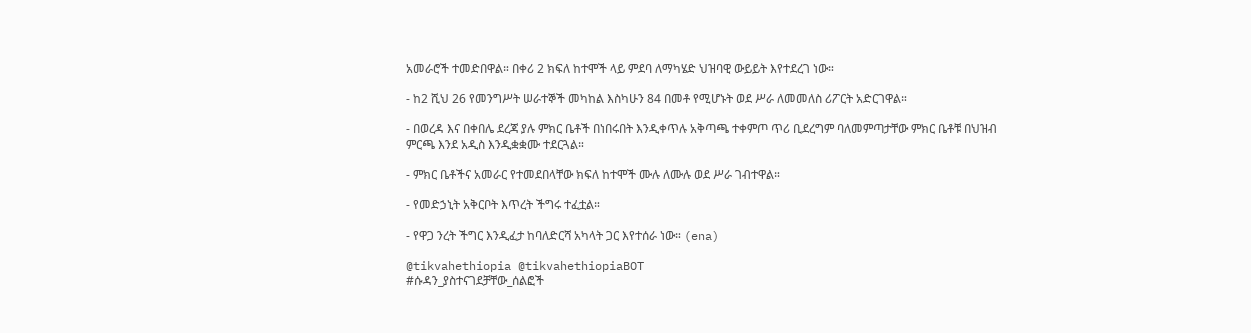አመራሮች ተመድበዋል። በቀሪ 2 ክፍለ ከተሞች ላይ ምደባ ለማካሄድ ህዝባዊ ውይይት እየተደረገ ነው።

- ከ2 ሺህ 26 የመንግሥት ሠራተኞች መካከል እስካሁን 84 በመቶ የሚሆኑት ወደ ሥራ ለመመለስ ሪፖርት አድርገዋል።

- በወረዳ እና በቀበሌ ደረጃ ያሉ ምክር ቤቶች በነበሩበት እንዲቀጥሉ አቅጣጫ ተቀምጦ ጥሪ ቢደረግም ባለመምጣታቸው ምክር ቤቶቹ በህዝብ ምርጫ እንደ አዲስ እንዲቋቋሙ ተደርጓል።

- ምክር ቤቶችና አመራር የተመደበላቸው ክፍለ ከተሞች ሙሉ ለሙሉ ወደ ሥራ ገብተዋል።

- የመድኃኒት አቅርቦት እጥረት ችግሩ ተፈቷል።

- የዋጋ ንረት ችግር እንዲፈታ ከባለድርሻ አካላት ጋር እየተሰራ ነው። (ena)

@tikvahethiopia @tikvahethiopiaBOT
#ሱዳን_ያስተናገደቻቸው_ሰልፎች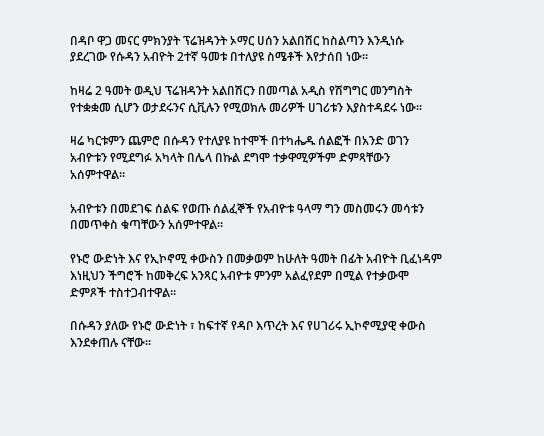በዳቦ ዋጋ መናር ምክንያት ፕሬዝዳንት ኦማር ሀሰን አልበሽር ከስልጣን እንዲነሱ ያደረገው የሱዳን አብዮት 2ተኛ ዓመቱ በተለያዩ ስሜቶች እየታሰበ ነው፡፡

ከዛሬ 2 ዓመት ወዲህ ፕሬዝዳንት አልበሽርን በመጣል አዲስ የሽግግር መንግስት የተቋቋመ ሲሆን ወታደሩንና ሲቪሉን የሚወክሉ መሪዎች ሀገሪቱን እያስተዳደሩ ነው፡፡

ዛሬ ካርቱምን ጨምሮ በሱዳን የተለያዩ ከተሞች በተካሔዱ ሰልፎች በአንድ ወገን አብዮቱን የሚደግፉ አካላት በሌላ በኩል ደግሞ ተቃዋሚዎችም ድምጻቸውን አሰምተዋል፡፡

አብዮቱን በመደገፍ ሰልፍ የወጡ ሰልፈኞች የአብዮቱ ዓላማ ግን መስመሩን መሳቱን በመጥቀስ ቁጣቸውን አሰምተዋል፡፡

የኑሮ ውድነት እና የኢኮኖሚ ቀውስን በመቃወም ከሁለት ዓመት በፊት አብዮት ቢፈነዳም እነዚህን ችግሮች ከመቅረፍ አንጻር አብዮቱ ምንም አልፈየደም በሚል የተቃውሞ ድምጾች ተስተጋብተዋል፡፡

በሱዳን ያለው የኑሮ ውድነት ፣ ከፍተኛ የዳቦ እጥረት እና የሀገሪሩ ኢኮኖሚያዊ ቀውስ እንደቀጠሉ ናቸው፡፡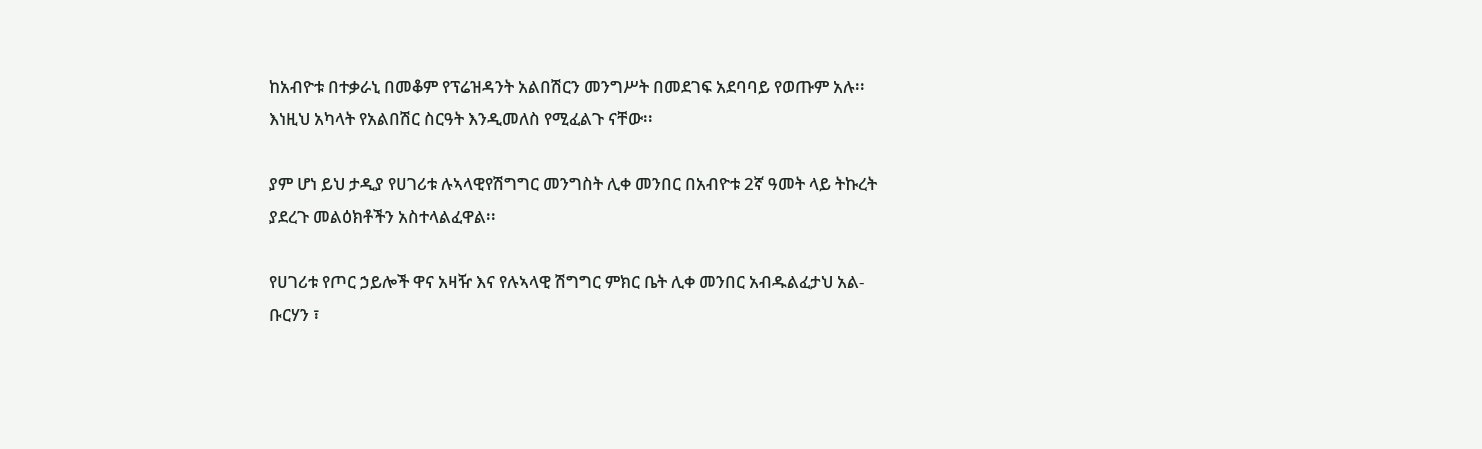ከአብዮቱ በተቃራኒ በመቆም የፕሬዝዳንት አልበሽርን መንግሥት በመደገፍ አደባባይ የወጡም አሉ፡፡ እነዚህ አካላት የአልበሽር ስርዓት እንዲመለስ የሚፈልጉ ናቸው፡፡

ያም ሆነ ይህ ታዲያ የሀገሪቱ ሉኣላዊየሽግግር መንግስት ሊቀ መንበር በአብዮቱ 2ኛ ዓመት ላይ ትኩረት ያደረጉ መልዕክቶችን አስተላልፈዋል፡፡

የሀገሪቱ የጦር ኃይሎች ዋና አዛዥ እና የሉኣላዊ ሽግግር ምክር ቤት ሊቀ መንበር አብዱልፈታህ አል-ቡርሃን ፣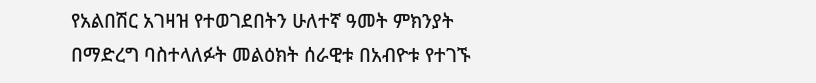የአልበሽር አገዛዝ የተወገደበትን ሁለተኛ ዓመት ምክንያት በማድረግ ባስተላለፉት መልዕክት ሰራዊቱ በአብዮቱ የተገኙ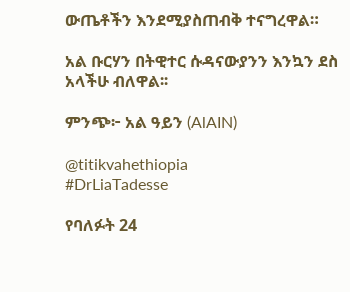ውጤቶችን እንደሚያስጠብቅ ተናግረዋል።

አል ቡርሃን በትዊተር ሱዳናውያንን እንኳን ደስ አላችሁ ብለዋል፡፡

ምንጭ፦ አል ዓይን (AlAIN)

@titikvahethiopia
#DrLiaTadesse

የባለፉት 24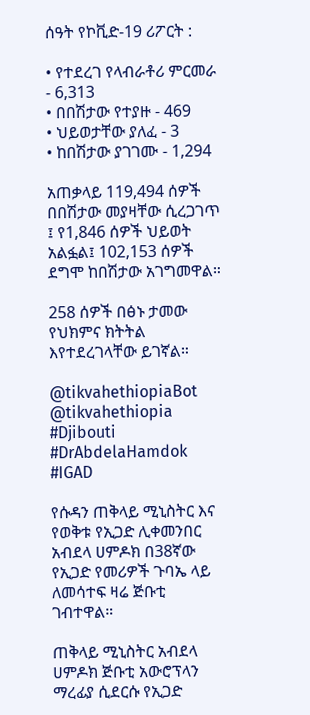ሰዓት የኮቪድ-19 ሪፖርት :

• የተደረገ የላብራቶሪ ምርመራ - 6,313
• በበሽታው የተያዙ - 469
• ህይወታቸው ያለፈ - 3
• ከበሽታው ያገገሙ - 1,294

አጠቃላይ 119,494 ሰዎች በበሽታው መያዛቸው ሲረጋገጥ ፤ የ1,846 ሰዎች ህይወት አልፏል፤ 102,153 ሰዎች ደግሞ ከበሽታው አገግመዋል።

258 ሰዎች በፅኑ ታመው የህክምና ክትትል እየተደረገላቸው ይገኛል።

@tikvahethiopiaBot @tikvahethiopia
#Djibouti #DrAbdelaHamdok #IGAD

የሱዳን ጠቅላይ ሚኒስትር እና የወቅቱ የኢጋድ ሊቀመንበር አብደላ ሀምዶክ በ38ኛው የኢጋድ የመሪዎች ጉባኤ ላይ ለመሳተፍ ዛሬ ጅቡቲ ገብተዋል።

ጠቅላይ ሚኒስትር አብደላ ሀምዶክ ጅቡቲ አውሮፕላን ማረፊያ ሲደርሱ የኢጋድ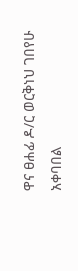ዋና ፀሐፊ ዶ/ር ወርቅነህ ገበየሁ አቀባበል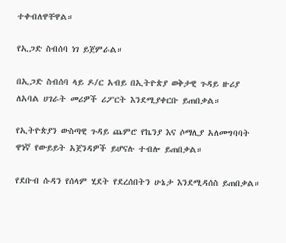ተቀብለዋቸዋል።

የኢጋድ ስብሰባ ነገ ይጀምራል።

በኢጋድ ስብሰባ ላይ ዶ/ር አብይ በኢትዮጵያ ወቅታዊ ጉዳይ ዙሪያ ለአባል ሀገራት መሪዎች ሪፖርት እንደሚያቀርቡ ይጠበቃል።

የኢትዮጵያን ውስጣዊ ጉዳይ ጨምሮ የኬንያ እና ሶማሊያ አለመግባባት ዋነኛ የውይይት አጀንዳዎች ይሆናሉ ተብሎ ይጠበቃል።

የደቡብ ሱዳን የሰላም ሂደት የደረሰበትን ሁኔታ እንደሚዳሰስ ይጠበቃል።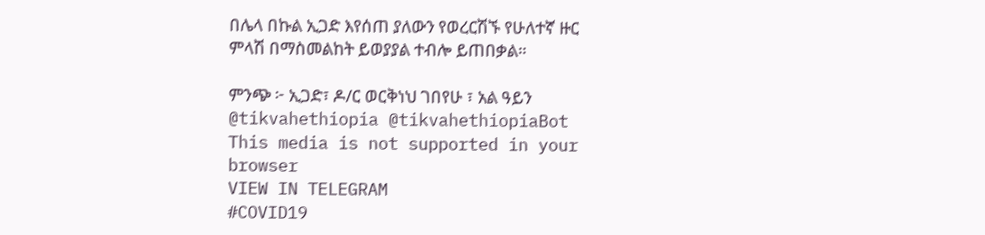በሌላ በኩል ኢጋድ እየሰጠ ያለውን የወረርሽኙ የሁለተኛ ዙር ምላሽ በማስመልከት ይወያያል ተብሎ ይጠበቃል።

ምንጭ ፦ ኢጋድ፣ ዶ/ር ወርቅነህ ገበየሁ ፣ አል ዓይን
@tikvahethiopia @tikvahethiopiaBot
This media is not supported in your browser
VIEW IN TELEGRAM
#COVID19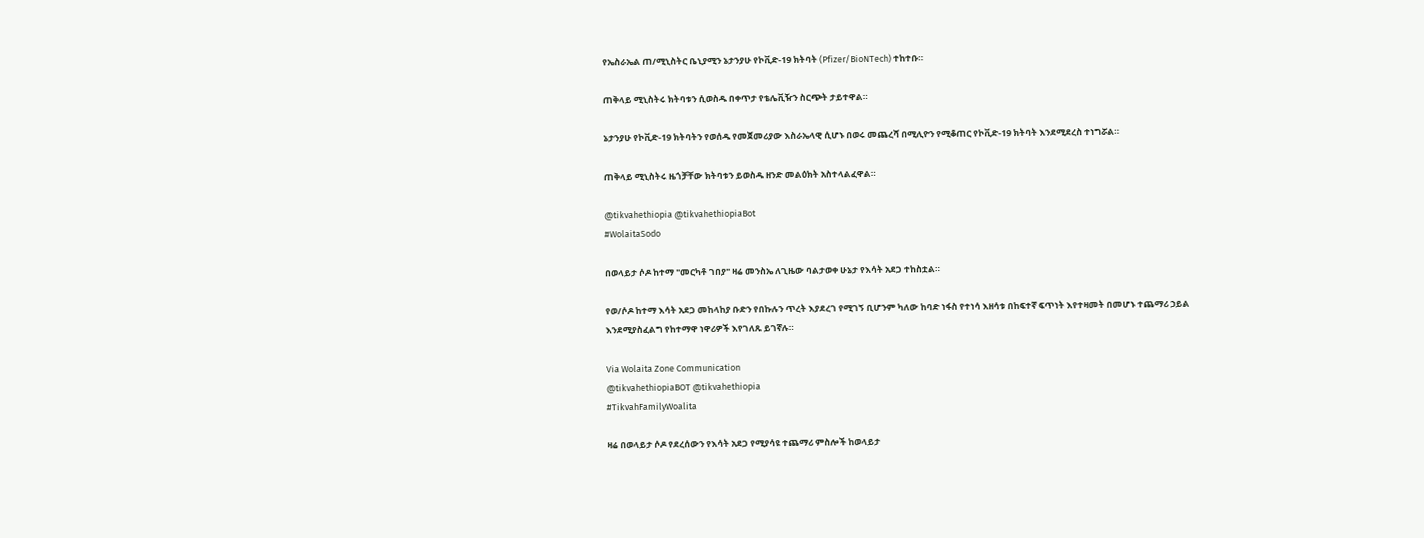የኤስራኤል ጠ/ሚኒስትር ቤኒያሚን ኔታንያሁ የኮቪድ-19 ክትባት (Pfizer/BioNTech) ተከተቡ።

ጠቅላይ ሚኒስትሩ ክትባቱን ሲወስዱ በቀጥታ የቴሌቪዥን ስርጭት ታይተዋል።

ኔታንያሁ የኮቪድ-19 ክትባትን የወሰዱ የመጀመሪያው እስራኤላዊ ሲሆኑ በወሩ መጨረሻ በሚሊዮን የሚቆጠር የኮቪድ-19 ክትባት እንደሚደረስ ተነግሯል።

ጠቅላይ ሚኒስትሩ ዜጎቻቸው ክትባቱን ይወስዱ ዘንድ መልዕክት አስተላልፈዋል።

@tikvahethiopia @tikvahethiopiaBot
#WolaitaSodo

በወላይታ ሶዶ ከተማ "መርካቶ ገበያ" ዛሬ መንስኤ ለጊዜው ባልታወቀ ሁኔታ የእሳት አደጋ ተከስቷል።

የወ/ሶዶ ከተማ እሳት አደጋ መከላከያ ቡድን የበኩሉን ጥረት እያደረገ የሚገኝ ቢሆንም ካለው ከባድ ነፋስ የተነሳ እዘሳቱ በከፍተኛ ፍጥነት እየተዛመት በመሆኑ ተጨማሪ ኃይል እንደሚያስፈልግ የከተማዋ ነዋሪዎች እየገለጹ ይገኛሉ።

Via Wolaita Zone Communication
@tikvahethiopiaBOT @tikvahethiopia
#TikvahFamilyWoalita

ዛሬ በወላይታ ሶዶ የደረሰውን የእሳት አደጋ የሚያሳዩ ተጨማሪ ምስሎች ከወላይታ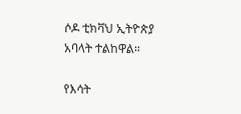ሶዶ ቲክቫህ ኢትዮጵያ አባላት ተልከዋል።

የእሳት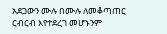አደጋውን ሙሉ በሙሉ ለመቆጣጠር ርብርብ እየተደረገ መሆኑንም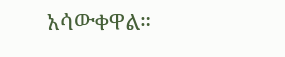አሳውቀዋል።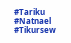#Tariku #Natnael #Tikursew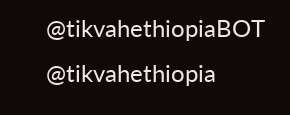@tikvahethiopiaBOT @tikvahethiopia